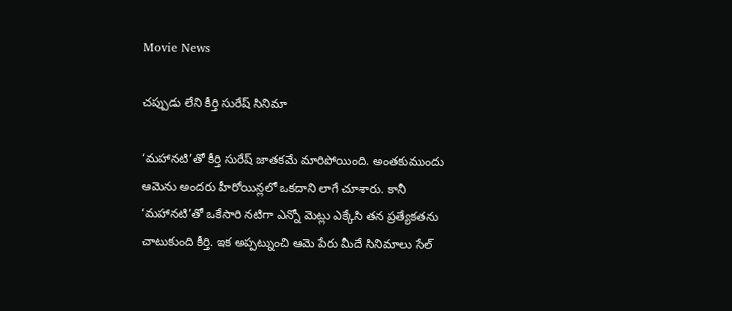Movie News

చప్పుడు లేని కీర్తి సురేష్ సినిమా

‘మహానటి’తో కీర్తి సురేష్ జాతకమే మారిపోయింది. అంతకుముందు ఆమెను అందరు హీరోయిన్లలో ఒకదాని లాగే చూశారు. కానీ ‘మహానటి’తో ఒకేసారి నటిగా ఎన్నో మెట్లు ఎక్కేసి తన ప్రత్యేకతను చాటుకుంది కీర్తి. ఇక అప్పట్నుంచి ఆమె పేరు మీదే సినిమాలు సేల్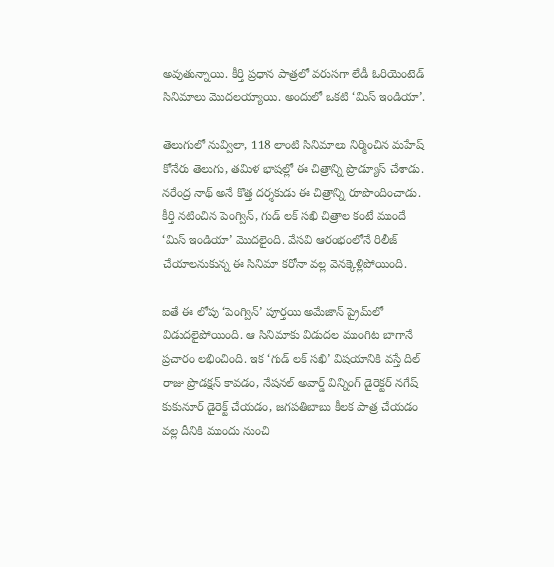అవుతున్నాయి. కీర్తి ప్రధాన పాత్రలో వరుసగా లేడీ ఓరియెంటెడ్ సినిమాలు మొదలయ్యాయి. అందులో ఒకటి ‘మిస్ ఇండియా’.

తెలుగులో నువ్విలా, 118 లాంటి సినిమాలు నిర్మించిన మహేష్ కోనేరు తెలుగు, తమిళ భాషల్లో ఈ చిత్రాన్ని ప్రొడ్యూస్ చేశాడు. నరేంద్ర నాథ్ అనే కొత్త దర్శకుడు ఈ చిత్రాన్ని రూపొందించాడు. కీర్తి నటించిన పెంగ్విన్, గుడ్ లక్ సఖి చిత్రాల కంటే ముందే ‘మిస్ ఇండియా’ మొదలైంది. వేసవి ఆరంభంలోనే రిలీజ్ చేయాలనుకున్న ఈ సినిమా కరోనా వల్ల వెనక్కెళ్లిపోయింది.

ఐతే ఈ లోపు ‘పెంగ్విన్’ పూర్తయి అమేజాన్ ప్రైమ్‌లో విడుదలైపోయింది. ఆ సినిమాకు విడుదల ముంగిట బాగానే ప్రచారం లభించింది. ఇక ‘గుడ్ లక్ సఖి’ విషయానికి వస్తే దిల్ రాజు ప్రొడక్షన్ కావడం, నేషనల్ అవార్డ్ విన్నింగ్ డైరెక్టర్ నగేష్ కుకునూర్ డైరెక్ట్ చేయడం, జగపతిబాబు కీలక పాత్ర చేయడం వల్ల దీనికి ముందు నుంచి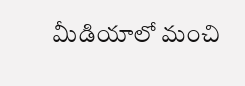మీడియాలో మంచి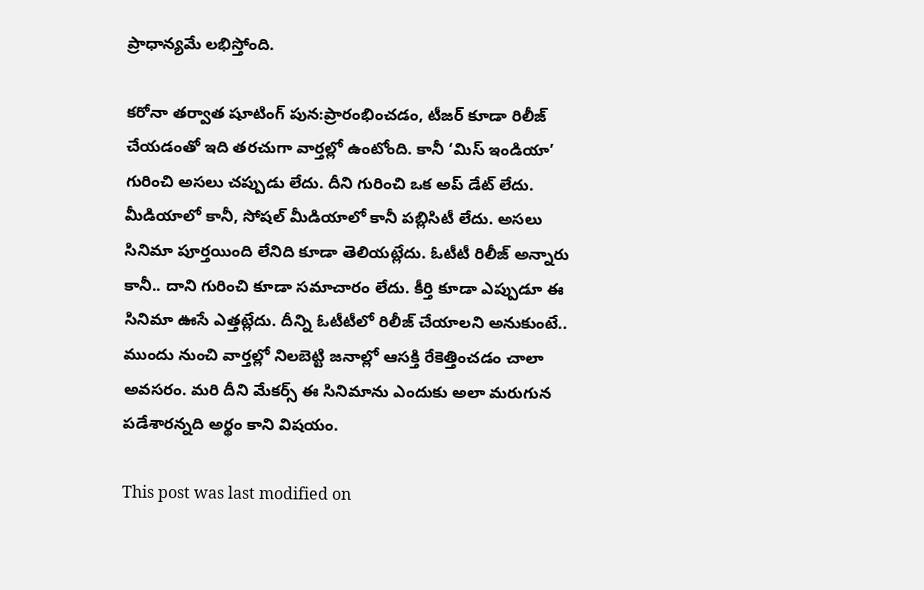ప్రాధాన్యమే లభిస్తోంది.

కరోనా తర్వాత షూటింగ్ పున:ప్రారంభించడం, టీజర్ కూడా రిలీజ్ చేయడంతో ఇది తరచుగా వార్తల్లో ఉంటోంది. కానీ ‘మిస్ ఇండియా’ గురించి అసలు చప్పుడు లేదు. దీని గురించి ఒక అప్ డేట్ లేదు. మీడియాలో కానీ, సోషల్ మీడియాలో కానీ పబ్లిసిటీ లేదు. అసలు సినిమా పూర్తయింది లేనిది కూడా తెలియట్లేదు. ఓటీటీ రిలీజ్ అన్నారు కానీ.. దాని గురించి కూడా సమాచారం లేదు. కీర్తి కూడా ఎప్పుడూ ఈ సినిమా ఊసే ఎత్తట్లేదు. దీన్ని ఓటీటీలో రిలీజ్ చేయాలని అనుకుంటే.. ముందు నుంచి వార్తల్లో నిలబెట్టి జనాల్లో ఆసక్తి రేకెత్తించడం చాలా అవసరం. మరి దీని మేకర్స్ ఈ సినిమాను ఎందుకు అలా మరుగున పడేశారన్నది అర్థం కాని విషయం.

This post was last modified on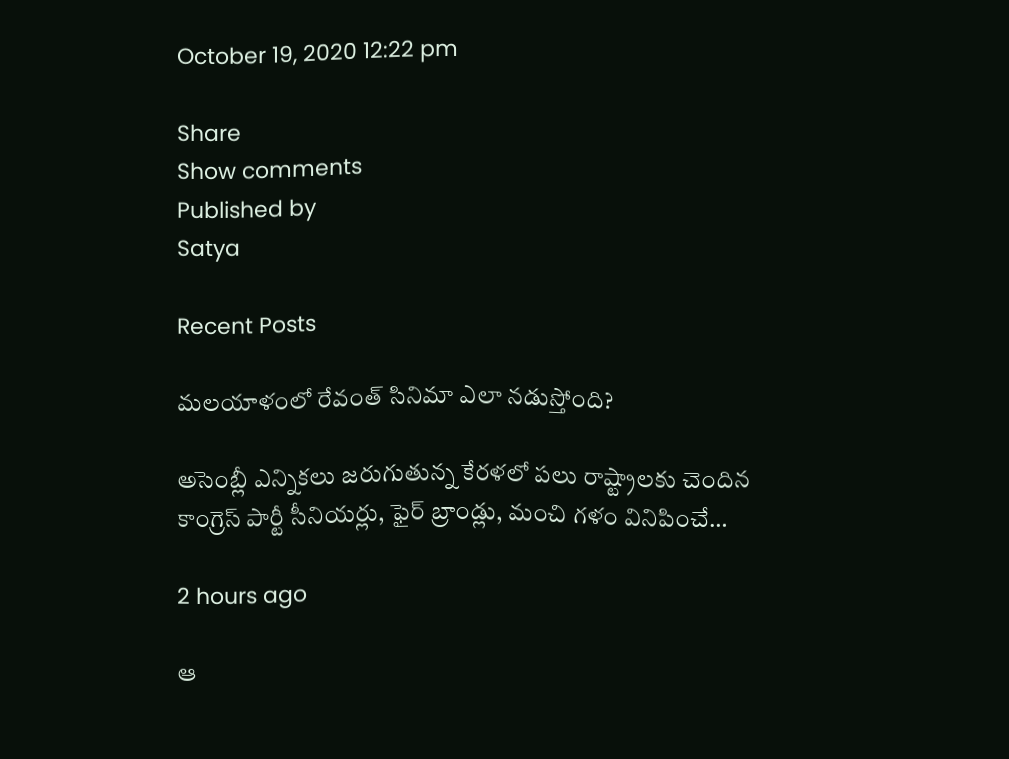October 19, 2020 12:22 pm

Share
Show comments
Published by
Satya

Recent Posts

మలయాళంలో రేవంత్ సినిమా ఎలా నడుస్తోంది?

అసెంబ్లీ ఎన్నికలు జరుగుతున్న కేరళలో పలు రాష్ట్రాలకు చెందిన కాంగ్రెస్ పార్టీ సీనియర్లు, ఫైర్ బ్రాండ్లు, మంచి గళం వినిపించే…

2 hours ago

ఆ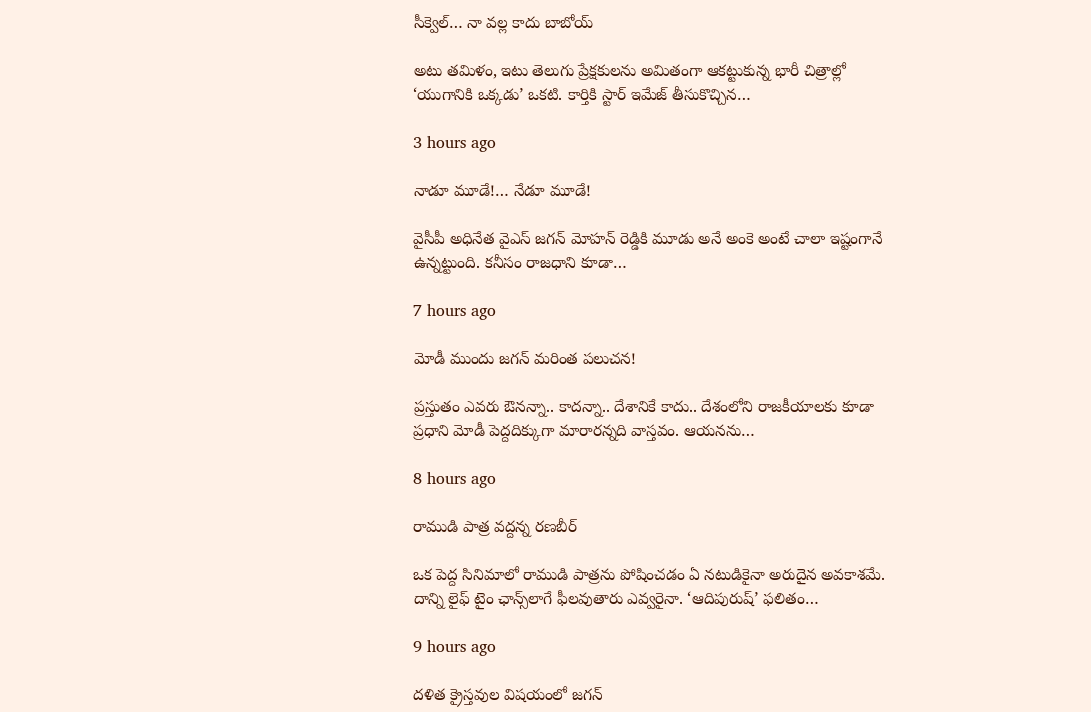సీక్వెల్… నా వల్ల కాదు బాబోయ్

అటు తమిళం, ఇటు తెలుగు ప్రేక్షకులను అమితంగా ఆకట్టుకున్న భారీ చిత్రాల్లో ‘యుగానికి ఒక్కడు’ ఒకటి. కార్తికి స్టార్ ఇమేజ్ తీసుకొచ్చిన…

3 hours ago

నాడూ మూడే!… నేడూ మూడే!

వైసీపీ అధినేత వైఎస్ జగన్ మోహన్ రెడ్డికి మూడు అనే అంకె అంటే చాలా ఇష్టంగానే ఉన్నట్టుంది. కనీసం రాజధాని కూడా…

7 hours ago

మోడీ ముందు జ‌గ‌న్ మ‌రింత‌ ప‌లుచ‌న‌!

ప్ర‌స్తుతం ఎవ‌రు ఔన‌న్నా.. కాద‌న్నా.. దేశానికే కాదు.. దేశంలోని రాజ‌కీయాల‌కు కూడా ప్ర‌ధాని మోడీ పెద్ద‌దిక్కుగా మారారన్నది వాస్త‌వం. ఆయ‌న‌ను…

8 hours ago

రాముడి పాత్ర వద్దన్న రణబీర్

ఒక పెద్ద సినిమాలో రాముడి పాత్రను పోషించడం ఏ నటుడికైనా అరుదైన అవకాశమే. దాన్ని లైఫ్ టైం ఛాన్స్‌లాగే ఫీలవుతారు ఎవ్వరైనా. ‘ఆదిపురుష్’ ఫలితం…

9 hours ago

దళిత క్రైస్తవుల విషయంలో జగన్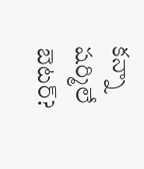కన్నా షర్మిలే బెటర్?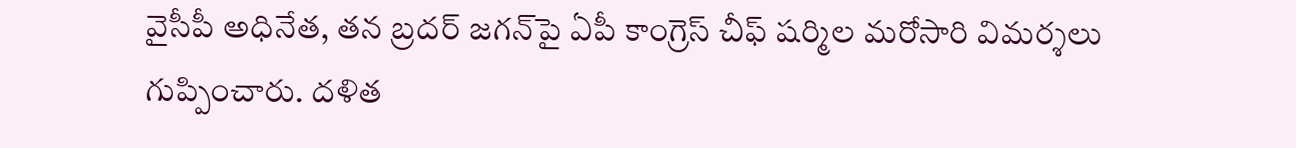వైసీపీ అధినేత, తన బ్రదర్ జగన్‌పై ఏపీ కాంగ్రెస్ చీఫ్ షర్మిల మరోసారి విమర్శలు గుప్పించారు. దళిత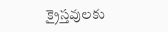క్రైస్తవులకు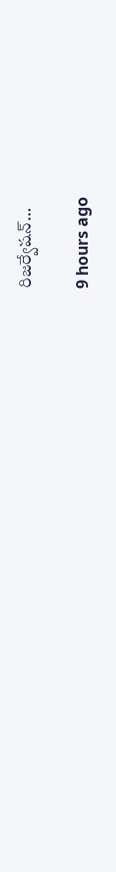రిజర్వేషన్…

9 hours ago